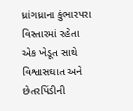ધ્રાંગધ્રાના કુંભારપરા વિસ્તારમાં રહેતા એક ખેડૂત સાથે વિશ્વાસઘાત અને છેતરપિંડીની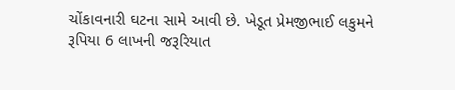ચોંકાવનારી ઘટના સામે આવી છે. ખેડૂત પ્રેમજીભાઈ લકુમને રૂપિયા 6 લાખની જરૂરિયાત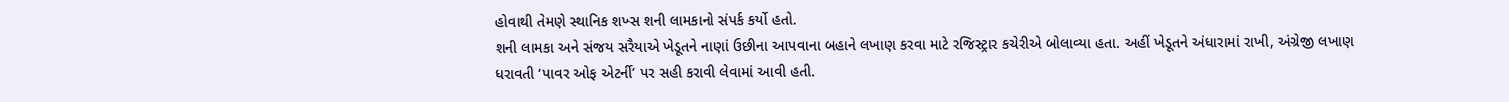હોવાથી તેમણે સ્થાનિક શખ્સ શની લામકાનો સંપર્ક કર્યો હતો.
શની લામકા અને સંજય સરૈયાએ ખેડૂતને નાણાં ઉછીના આપવાના બહાને લખાણ કરવા માટે રજિસ્ટ્રાર કચેરીએ બોલાવ્યા હતા. અહીં ખેડૂતને અંધારામાં રાખી, અંગ્રેજી લખાણ ધરાવતી ‘પાવર ઓફ એટર્ની’ પર સહી કરાવી લેવામાં આવી હતી.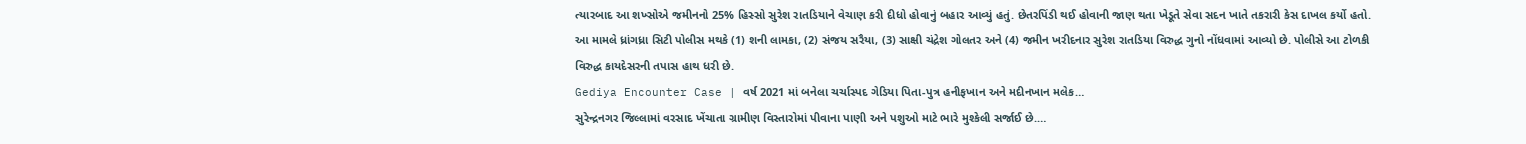ત્યારબાદ આ શખ્સોએ જમીનનો 25% હિસ્સો સુરેશ રાતડિયાને વેચાણ કરી દીધો હોવાનું બહાર આવ્યું હતું. છેતરપિંડી થઈ હોવાની જાણ થતા ખેડૂતે સેવા સદન ખાતે તકરારી કેસ દાખલ કર્યો હતો. આ મામલે ધ્રાંગધ્રા સિટી પોલીસ મથકે (1) શની લામકા, (2) સંજય સરૈયા, (3) સાક્ષી ચંદ્રેશ ગોલતર અને (4) જમીન ખરીદનાર સુરેશ રાતડિયા વિરુદ્ધ ગુનો નોંધવામાં આવ્યો છે. પોલીસે આ ટોળકી વિરુદ્ધ કાયદેસરની તપાસ હાથ ધરી છે.
Gediya Encounter Case | વર્ષ 2021 માં બનેલા ચર્ચાસ્પદ ગેડિયા પિતા-પુત્ર હનીફખાન અને મદીનખાન મલેક…
સુરેન્દ્રનગર જિલ્લામાં વરસાદ ખેંચાતા ગ્રામીણ વિસ્તારોમાં પીવાના પાણી અને પશુઓ માટે ભારે મુશ્કેલી સર્જાઈ છે.…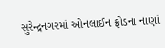સુરેન્દ્રનગરમાં ઓનલાઈન ફ્રોડના નાણાં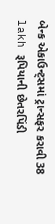બેન્ક એકાઉન્ટ્સમાં ટ્રાન્સફર કરાવી 38 lakh રૂપિયાની છેતરપિંડી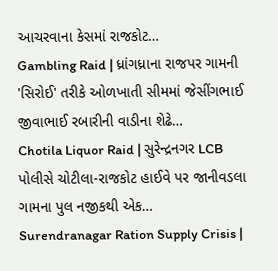આચરવાના કેસમાં રાજકોટ…
Gambling Raid | ધ્રાંગધ્રાના રાજપર ગામની 'સિરોઈ' તરીકે ઓળખાતી સીમમાં જેસીંગભાઈ જીવાભાઈ રબારીની વાડીના શેઢે…
Chotila Liquor Raid | સુરેન્દ્રનગર LCB પોલીસે ચોટીલા-રાજકોટ હાઈવે પર જાનીવડલા ગામના પુલ નજીકથી એક…
Surendranagar Ration Supply Crisis |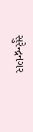સુરેન્દ્રનગર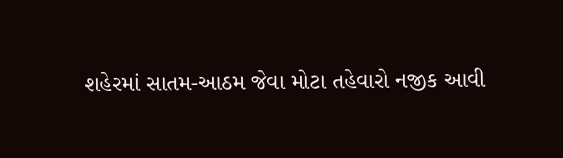શહેરમાં સાતમ-આઠમ જેવા મોટા તહેવારો નજીક આવી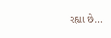રહ્યા છે…